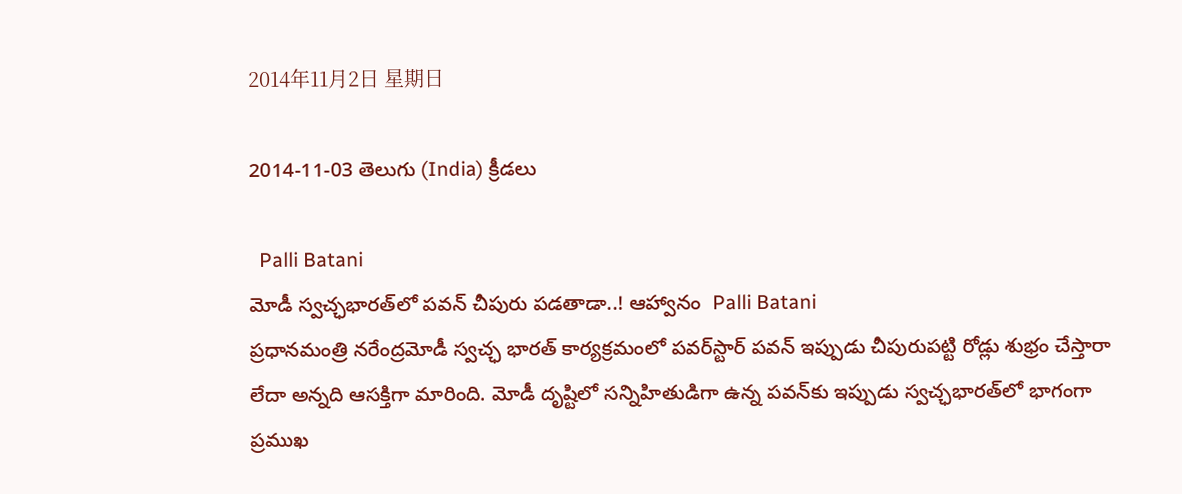2014年11月2日 星期日

2014-11-03 తెలుగు (India) క్రీడలు

  Palli Batani
మోడీ స్వచ్ఛభారత్‌లో పవన్ చీపురు పడతాడా..! ఆహ్వానం  Palli Batani
ప్రధానమంత్రి నరేంద్రమోడీ స్వచ్ఛ భారత్ కార్యక్రమంలో పవర్‌స్టార్ పవన్ ఇప్పుడు చీపురుపట్టి రోడ్లు శుభ్రం చేస్తారా లేదా అన్నది ఆసక్తిగా మారింది. మోడీ దృష్టిలో సన్నిహితుడిగా ఉన్న పవన్‌కు ఇప్పుడు స్వచ్ఛభారత్‌లో భాగంగా ప్రముఖ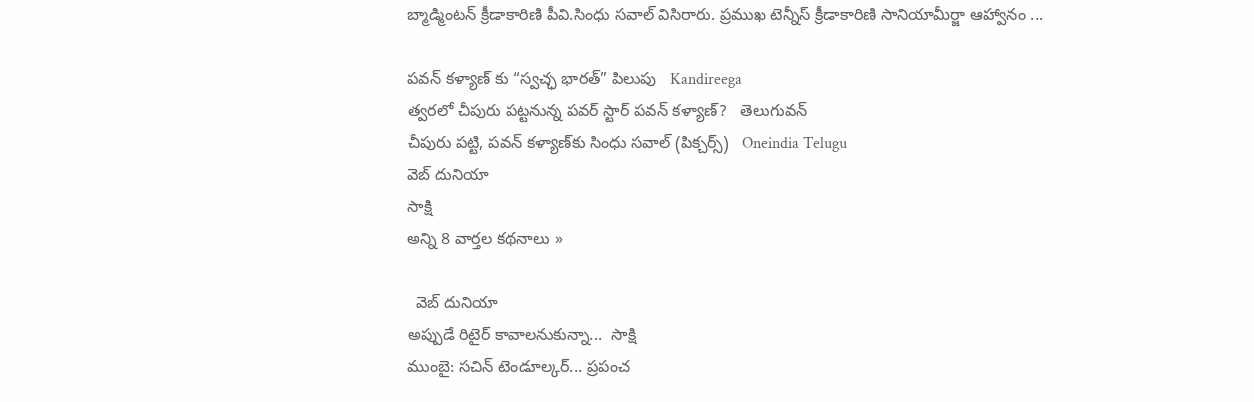బ్మాడ్మింటన్ క్రీడాకారిణి పీవి.సింధు సవాల్ విసిరారు. ప్రముఖ టెన్నీస్ క్రీడాకారిణి సానియామీర్జా ఆహ్వానం ...

పవన్ కళ్యాణ్ కు “స్వచ్ఛ భారత్” పిలుపు   Kandireega
త్వరలో చీపురు పట్టనున్న పవర్ స్టార్ పవన్ కళ్యాణ్?   తెలుగువన్
చీపురు పట్టి, పవన్ కళ్యాణ్‌కు సింధు సవాల్ (పిక్చర్స్)   Oneindia Telugu
వెబ్ దునియా
సాక్షి
అన్ని 8 వార్తల కథనాలు »

  వెబ్ దునియా
అప్పుడే రిటైర్ కావాలనుకున్నా...  సాక్షి
ముంబై: సచిన్ టెండూల్కర్... ప్రపంచ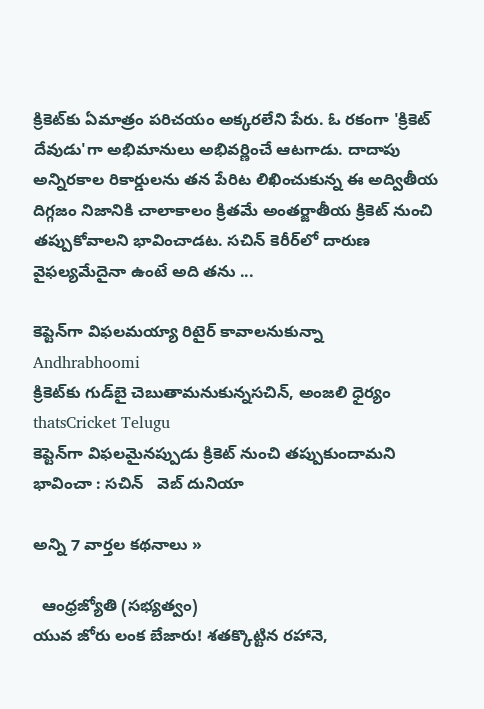క్రికెట్‌కు ఏమాత్రం పరిచయం అక్కరలేని పేరు. ఓ రకంగా 'క్రికెట్ దేవుడు'గా అభిమానులు అభివర్ణించే ఆటగాడు. దాదాపు అన్నిరకాల రికార్డులను తన పేరిట లిఖించుకున్న ఈ అద్వితీయ దిగ్గజం నిజానికి చాలాకాలం క్రితమే అంతర్జాతీయ క్రికెట్ నుంచి తప్పుకోవాలని భావించాడట. సచిన్ కెరీర్‌లో దారుణ వైఫల్యమేదైనా ఉంటే అది తను ...

కెప్టెన్‌గా విఫలమయ్యా రిటైర్ కావాలనుకున్నా   Andhrabhoomi
క్రికెట్‌కు గుడ్‌బై చెబుతామనుకున్నసచిన్, అంజలి ధైర్యం   thatsCricket Telugu
కెప్టెన్‌గా విఫలమైనప్పుడు క్రికెట్‌ నుంచి తప్పుకుందామని భావించా : సచిన్   వెబ్ దునియా

అన్ని 7 వార్తల కథనాలు »

  ఆంధ్రజ్యోతి (సభ్యత్వం)
యువ జోరు లంక బేజారు! శతక్కొట్టిన రహానె,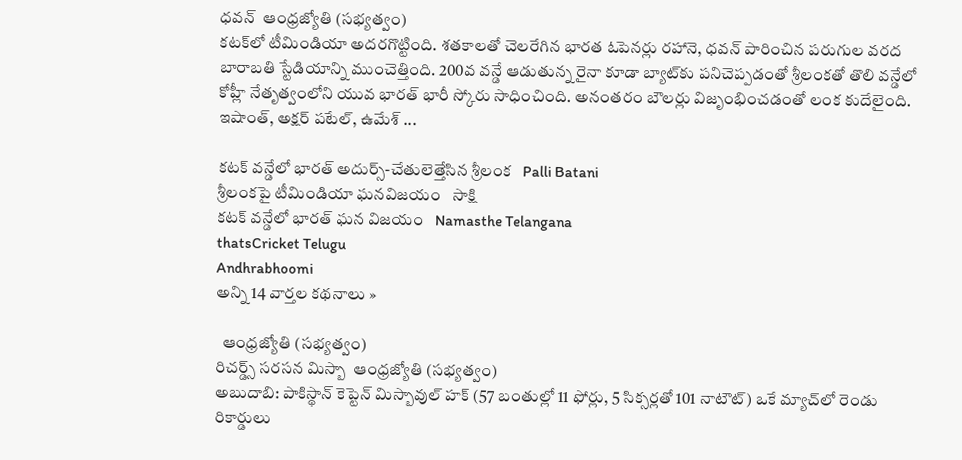ధవన్‌  ఆంధ్రజ్యోతి (సభ్యత్వం)
కటక్‌లో టీమిండియా అదరగొట్టింది. శతకాలతో చెలరేగిన భారత ఓపెనర్లు రహానె, ధవన్‌ పారించిన పరుగుల వరద బారాబతి స్టేడియాన్ని ముంచెత్తింది. 200వ వన్డే ఆడుతున్న రైనా కూడా బ్యాట్‌కు పనిచెప్పడంతో శ్రీలంకతో తొలి వన్డేలో కోహ్లీ నేతృత్వంలోని యువ భారత్‌ భారీ స్కోరు సాధించింది. అనంతరం బౌలర్లు విజృంభించడంతో లంక కుదేలైంది. ఇషాంత్‌, అక్షర్‌ పటేల్‌, ఉమేశ్‌ ...

కటక్ వన్డేలో భారత్ అదుర్స్-చేతులెత్తేసిన శ్రీలంక   Palli Batani
శ్రీలంకపై టీమిండియా ఘనవిజయం   సాక్షి
కటక్ వన్డేలో భారత్ ఘన విజయం   Namasthe Telangana
thatsCricket Telugu
Andhrabhoomi
అన్ని 14 వార్తల కథనాలు »

  ఆంధ్రజ్యోతి (సభ్యత్వం)
రిచర్డ్స్‌ సరసన మిస్బా  ఆంధ్రజ్యోతి (సభ్యత్వం)
అబుదాబి: పాకిస్థాన్‌ కెప్టెన్‌ మిస్బావుల్‌ హక్‌ (57 బంతుల్లో 11 ఫోర్లు, 5 సిక్సర్లతో 101 నాటౌట్‌) ఒకే మ్యాచ్‌లో రెండు రికార్డులు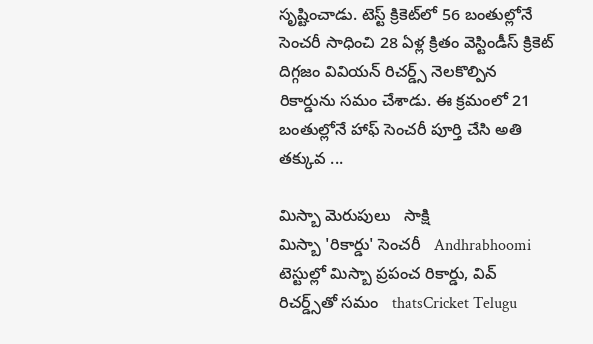సృష్టించాడు. టెస్ట్‌ క్రికెట్‌లో 56 బంతుల్లోనే సెంచరీ సాధించి 28 ఏళ్ల క్రితం వెస్టిండీస్‌ క్రికెట్‌ దిగ్గజం వివియన్‌ రిచర్డ్స్‌ నెలకొల్పిన రికార్డును సమం చేశాడు. ఈ క్రమంలో 21 బంతుల్లోనే హాఫ్‌ సెంచరీ పూర్తి చేసి అతి తక్కువ ...

మిస్బా మెరుపులు   సాక్షి
మిస్బా 'రికార్డు' సెంచరీ   Andhrabhoomi
టెస్టుల్లో మిస్బా ప్రపంచ రికార్డు, వివ్ రిచర్డ్స్‌తో సమం   thatsCricket Telugu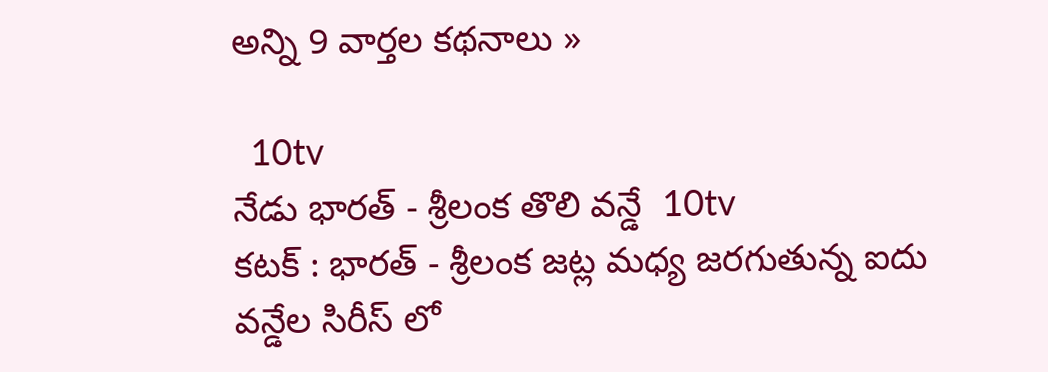అన్ని 9 వార్తల కథనాలు »

  10tv
నేడు భారత్ - శ్రీలంక తొలి వన్డే  10tv
కటక్ : భారత్ - శ్రీలంక జట్ల మధ్య జరగుతున్న ఐదు వన్డేల సిరీస్ లో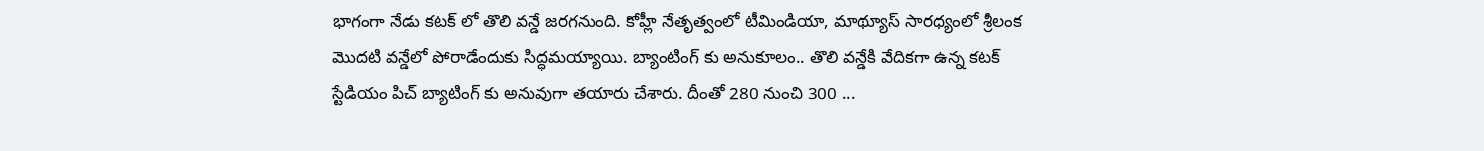భాగంగా నేడు కటక్ లో తొలి వన్డే జరగనుంది. కోహ్లీ నేతృత్వంలో టీమిండియా, మాథ్యూస్ సారధ్యంలో శ్రీలంక మొదటి వన్డేలో పోరాడేందుకు సిద్ధమయ్యాయి. బ్యాంటింగ్ కు అనుకూలం.. తొలి వన్డేకి వేదికగా ఉన్న కటక్ స్టేడియం పిచ్ బ్యాటింగ్ కు అనువుగా తయారు చేశారు. దీంతో 280 నుంచి 300 ...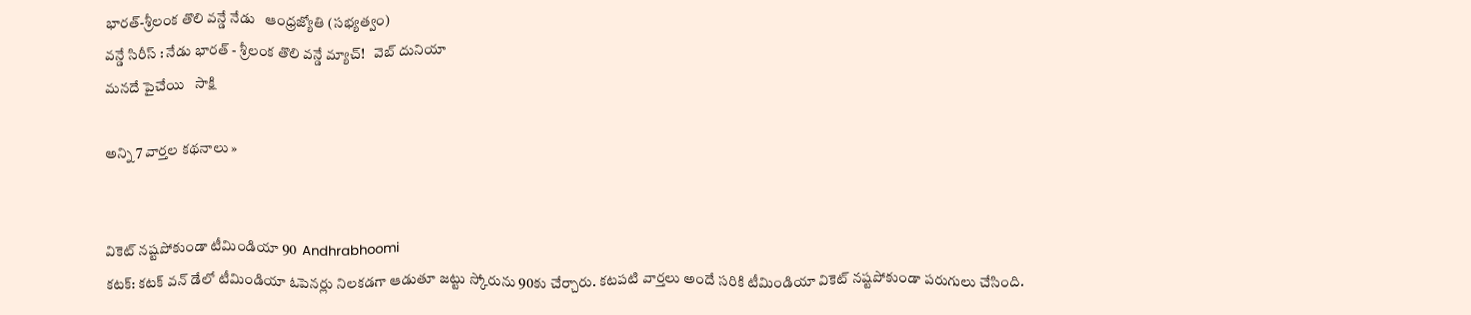భారత్‌-శ్రీలంక తొలి వన్డే నేడు   ఆంధ్రజ్యోతి (సభ్యత్వం)
వన్డే సిరీస్ : నేడు భారత్ - శ్రీలంక తొలి వన్డే మ్యాచ్!   వెబ్ దునియా
మనదే పైచేయి   సాక్షి

అన్ని 7 వార్తల కథనాలు »


వికెట్ నష్టపోకుండా టీమిండియా 90  Andhrabhoomi
కటక్: కటక్ వన్ డేలో టీమిండియా ఓపెనర్లు నిలకడగా ఆడుతూ జట్టు స్కోరును 90కు చేర్చారు. కటపటి వార్తలు అందే సరికి టీమిండియా వికెట్ నష్టపోకుండా పరుగులు చేసింది.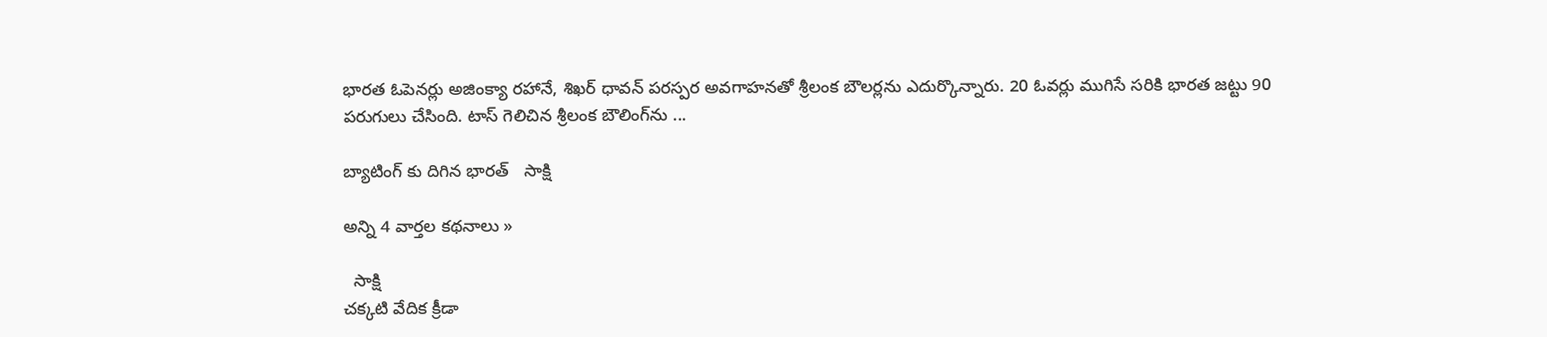భారత ఓపెనర్లు అజింక్యా రహానే, శిఖర్ ధావన్ పరస్పర అవగాహనతో శ్రీలంక బౌలర్లను ఎదుర్కొన్నారు. 20 ఓవర్లు ముగిసే సరికి భారత జట్టు 90 పరుగులు చేసింది. టాస్ గెలిచిన శ్రీలంక బౌలింగ్‌ను ...

బ్యాటింగ్ కు దిగిన భారత్   సాక్షి

అన్ని 4 వార్తల కథనాలు »

  సాక్షి
చక్కటి వేదిక క్రీడా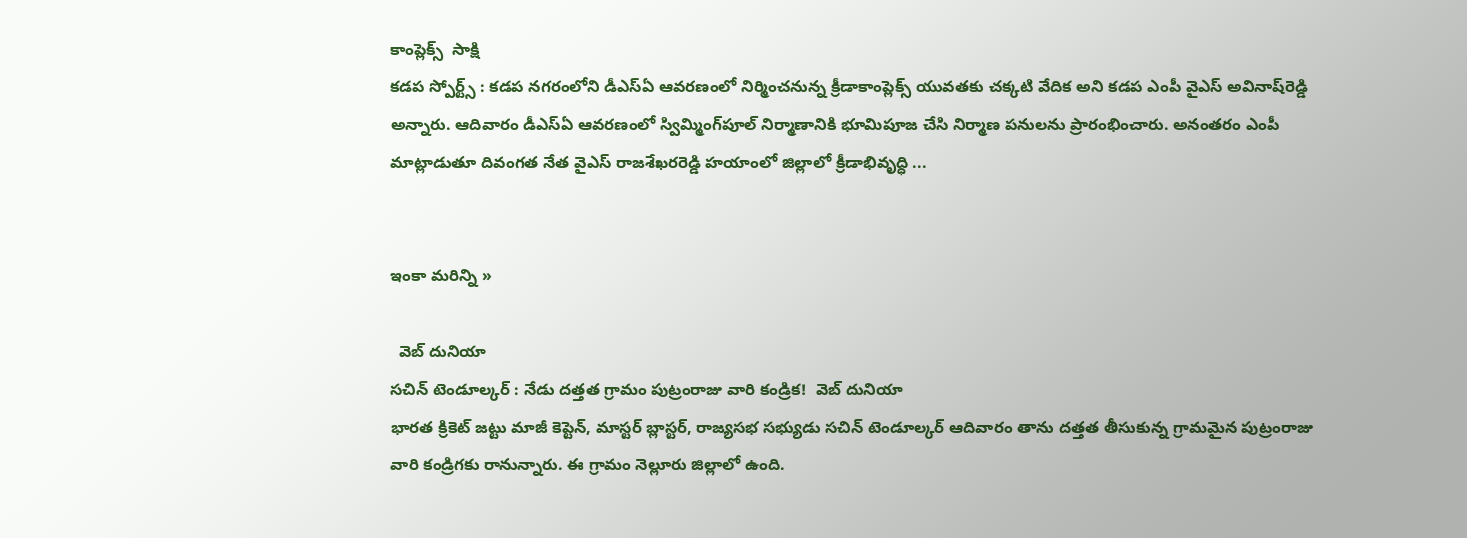కాంప్లెక్స్  సాక్షి
కడప స్పోర్ట్స్ : కడప నగరంలోని డీఎస్‌ఏ ఆవరణంలో నిర్మించనున్న క్రీడాకాంప్లెక్స్ యువతకు చక్కటి వేదిక అని కడప ఎంపీ వైఎస్ అవినాష్‌రెడ్డి అన్నారు. ఆదివారం డీఎస్‌ఏ ఆవరణంలో స్విమ్మింగ్‌పూల్ నిర్మాణానికి భూమిపూజ చేసి నిర్మాణ పనులను ప్రారంభించారు. అనంతరం ఎంపీ మాట్లాడుతూ దివంగత నేత వైఎస్ రాజశేఖరరెడ్డి హయాంలో జిల్లాలో క్రీడాభివృద్ధి ...


ఇంకా మరిన్ని »

  వెబ్ దునియా
సచిన్ టెండూల్కర్ : నేడు దత్తత గ్రామం పుట్రంరాజు వారి కండ్రిక!  వెబ్ దునియా
భారత క్రికెట్ జట్టు మాజీ కెప్టెన్, మాస్టర్ బ్లాస్టర్, రాజ్యసభ సభ్యుడు సచిన్ టెండూల్కర్ ఆదివారం తాను దత్తత తీసుకున్న గ్రామమైన పుట్రంరాజు వారి కండ్రిగకు రానున్నారు. ఈ గ్రామం నెల్లూరు జిల్లాలో ఉంది.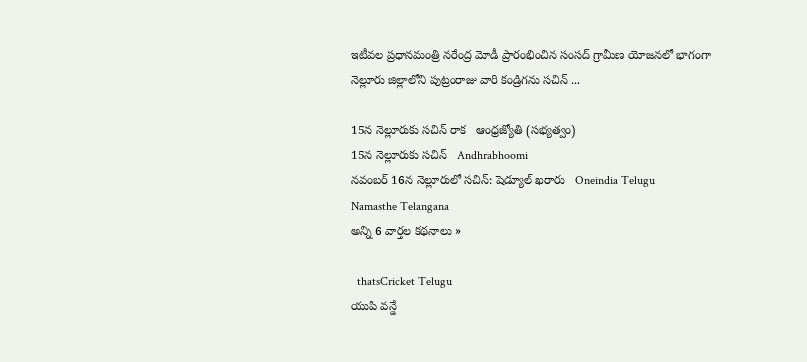ఇటీవల ప్రధానమంత్రి నరేంద్ర మోడీ ప్రారంభించిన సంసద్ గ్రామీణ యోజనలో భాగంగా నెల్లూరు జిల్లాలోని పుట్రంరాజు వారి కండ్రిగను సచిన్ ...

15న నెల్లూరుకు సచిన్‌ రాక   ఆంధ్రజ్యోతి (సభ్యత్వం)
15న నెల్లూరుకు సచిన్   Andhrabhoomi
నవంబర్ 16న నెల్లూరులో సచిన్: షెడ్యూల్ ఖరారు   Oneindia Telugu
Namasthe Telangana
అన్ని 6 వార్తల కథనాలు »

  thatsCricket Telugu
యుపి వన్డే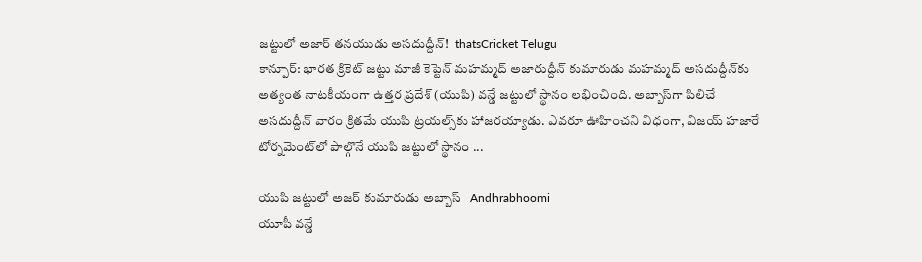జట్టులో అజార్ తనయుడు అసదుద్దీన్!  thatsCricket Telugu
కాన్పూర్: భారత క్రికెట్ జట్టు మాజీ కెప్టెన్ మహమ్మద్ అజారుద్దీన్ కుమారుడు మహమ్మద్ అసదుద్దీన్‌కు అత్యంత నాటకీయంగా ఉత్తర ప్రదేశ్ (యుపి) వన్డే జట్టులో స్థానం లభించింది. అబ్బాస్‌గా పిలిచే అసదుద్దీన్ వారం క్రితమే యుపి ట్రయల్స్‌కు హాజరయ్యాడు. ఎవరూ ఊహించని విధంగా, విజయ్ హజారే టోర్నమెంట్‌లో పాల్గొనే యుపి జట్టులో స్థానం ...

యుపి జట్టులో అజర్ కుమారుడు అబ్బాస్   Andhrabhoomi
యూపీ వన్డే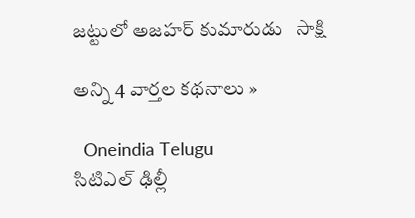జట్టులో అజహర్ కుమారుడు   సాక్షి

అన్ని 4 వార్తల కథనాలు »

  Oneindia Telugu
సిటిఎల్ ఢిల్లీ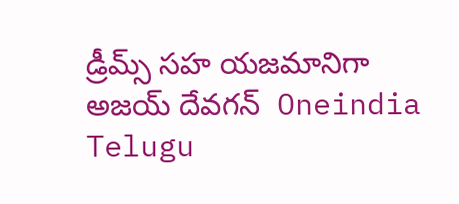డ్రీమ్స్ సహ యజమానిగా అజయ్ దేవగన్  Oneindia Telugu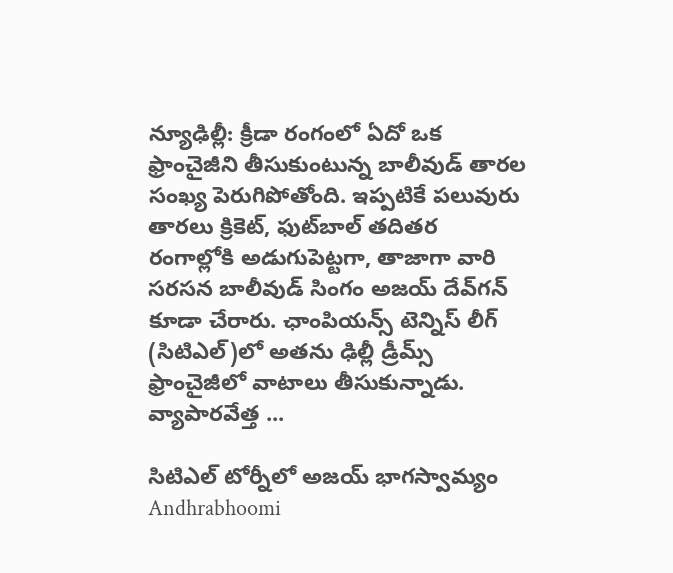న్యూఢిల్లీ: క్రీడా రంగంలో ఏదో ఒక ఫ్రాంచైజీని తీసుకుంటున్న బాలీవుడ్ తారల సంఖ్య పెరుగిపోతోంది. ఇప్పటికే పలువురు తారలు క్రికెట్, ఫుట్‌బాల్ తదితర రంగాల్లోకి అడుగుపెట్టగా, తాజాగా వారి సరసన బాలీవుడ్ సింగం అజయ్ దేవ్‌గన్ కూడా చేరారు. ఛాంపియన్స్ టెన్నిస్ లీగ్ (సిటిఎల్)లో అతను ఢిల్లీ డ్రీమ్స్ ఫ్రాంచైజీలో వాటాలు తీసుకున్నాడు. వ్యాపారవేత్త ...

సిటిఎల్ టోర్నీలో అజయ్ భాగస్వామ్యం   Andhrabhoomi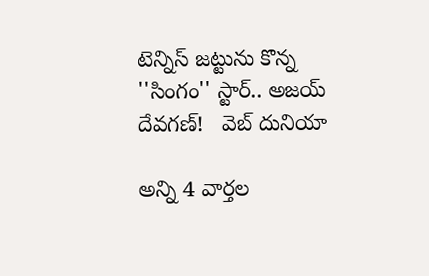టెన్నిస్ జట్టును కొన్న ''సింగం'' స్టార్.. అజయ్ దేవగణ్!   వెబ్ దునియా

అన్ని 4 వార్తల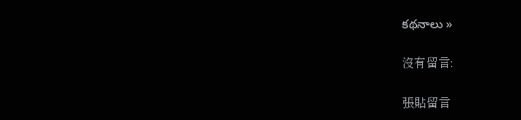కథనాలు »

沒有留言:

張貼留言